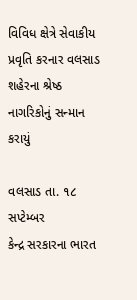વિવિધ ક્ષેત્રે સેવાકીય પ્રવૃતિ કરનાર વલસાડ શહેરના શ્રેષ્ઠ નાગરિકોનું સન્માન કરાયું

વલસાડ તા. ૧૮ સપ્ટેમ્બર
કેન્દ્ર સરકારના ભારત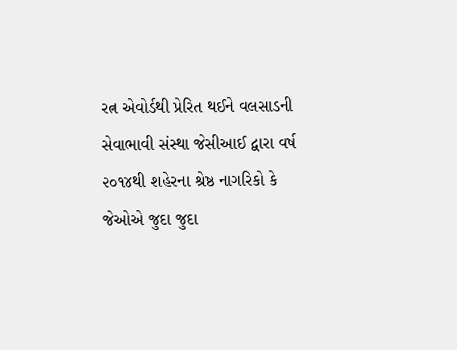રત્ન એવોર્ડથી પ્રેરિત થઈને વલસાડની સેવાભાવી સંસ્થા જેસીઆઈ દ્વારા વર્ષ ૨૦૧૪થી શહેરના શ્રેષ્ઠ નાગરિકો કે જેઓએ જુદા જુદા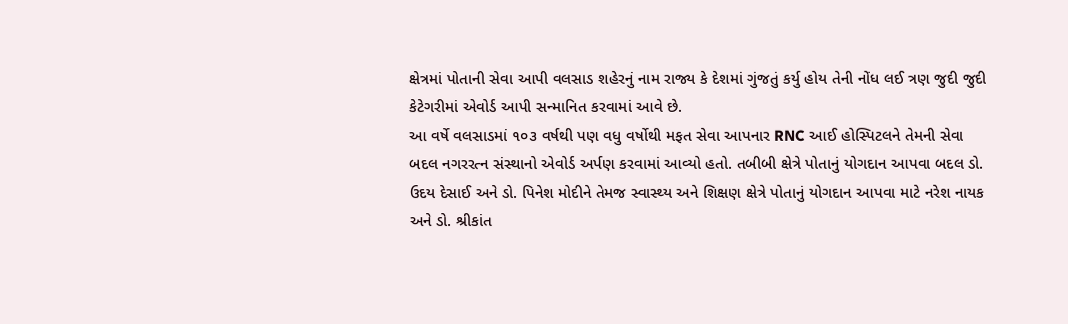ક્ષેત્રમાં પોતાની સેવા આપી વલસાડ શહેરનું નામ રાજ્ય કે દેશમાં ગુંજતું કર્યુ હોય તેની નોંધ લઈ ત્રણ જુદી જુદી કેટેગરીમાં એવોર્ડ આપી સન્માનિત કરવામાં આવે છે.
આ વર્ષે વલસાડમાં ૧૦૩ વર્ષથી પણ વધુ વર્ષોથી મફત સેવા આપનાર RNC આઈ હોસ્પિટલને તેમની સેવા બદલ નગરરત્ન સંસ્થાનો એવોર્ડ અર્પણ કરવામાં આવ્યો હતો. તબીબી ક્ષેત્રે પોતાનું યોગદાન આપવા બદલ ડો. ઉદય દેસાઈ અને ડો. પિનેશ મોદીને તેમજ સ્વાસ્થ્ય અને શિક્ષણ ક્ષેત્રે પોતાનું યોગદાન આપવા માટે નરેશ નાયક અને ડો. શ્રીકાંત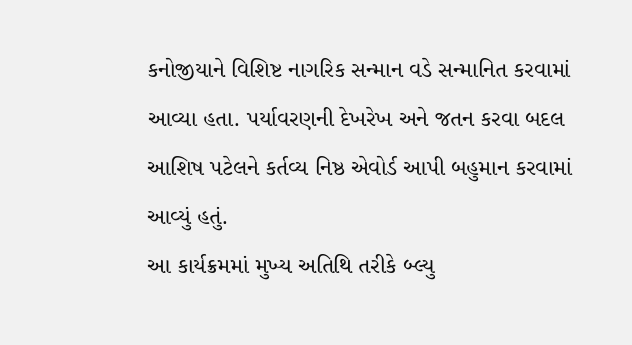કનોજીયાને વિશિષ્ટ નાગરિક સન્માન વડે સન્માનિત કરવામાં આવ્યા હતા. પર્યાવરણની દેખરેખ અને જતન કરવા બદલ આશિષ પટેલને કર્તવ્ય નિષ્ઠ એવોર્ડ આપી બહુમાન કરવામાં આવ્યું હતું.
આ કાર્યક્રમમાં મુખ્ય અતિથિ તરીકે બ્લ્યુ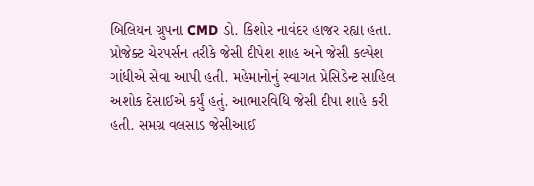બિલિયન ગ્રુપના CMD ડો. કિશોર નાવંદર હાજર રહ્યા હતા. પ્રોજેક્ટ ચેરપર્સન તરીકે જેસી દીપેશ શાહ અને જેસી કલ્પેશ ગાંધીએ સેવા આપી હતી. મહેમાનોનું સ્વાગત પ્રેસિડેન્ટ સાહિલ અશોક દેસાઈએ કર્યું હતું. આભારવિધિ જેસી દીપા શાહે કરી હતી. સમગ્ર વલસાડ જેસીઆઈ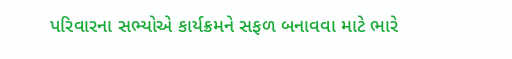પરિવારના સભ્યોએ કાર્યક્રમને સફળ બનાવવા માટે ભારે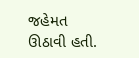જહેમત ઊઠાવી હતી.